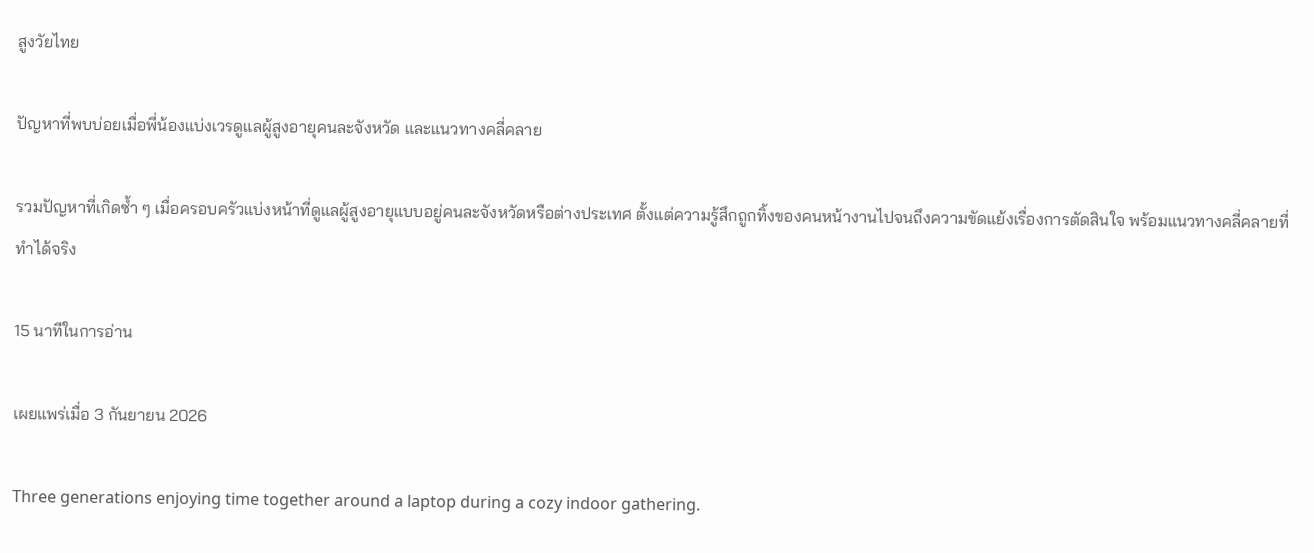สูงวัยไทย

ปัญหาที่พบบ่อยเมื่อพี่น้องแบ่งเวรดูแลผู้สูงอายุคนละจังหวัด และแนวทางคลี่คลาย

รวมปัญหาที่เกิดซ้ำ ๆ เมื่อครอบครัวแบ่งหน้าที่ดูแลผู้สูงอายุแบบอยู่คนละจังหวัดหรือต่างประเทศ ตั้งแต่ความรู้สึกถูกทิ้งของคนหน้างานไปจนถึงความขัดแย้งเรื่องการตัดสินใจ พร้อมแนวทางคลี่คลายที่ทำได้จริง

15 นาทีในการอ่าน

เผยแพร่เมื่อ 3 กันยายน 2026

Three generations enjoying time together around a laptop during a cozy indoor gathering.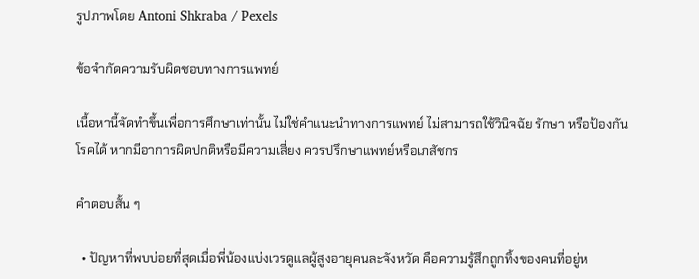รูปภาพโดย Antoni Shkraba / Pexels

ข้อจำกัดความรับผิดชอบทางการแพทย์

เนื้อหานี้จัดทำขึ้นเพื่อการศึกษาเท่านั้น ไม่ใช่คำแนะนำทางการแพทย์ ไม่สามารถใช้วินิจฉัย รักษา หรือป้องกันโรคได้ หากมีอาการผิดปกติหรือมีความเสี่ยง ควรปรึกษาแพทย์หรือเภสัชกร

คำตอบสั้น ๆ

  • ปัญหาที่พบบ่อยที่สุดเมื่อพี่น้องแบ่งเวรดูแลผู้สูงอายุคนละจังหวัด คือความรู้สึกถูกทิ้งของคนที่อยู่ห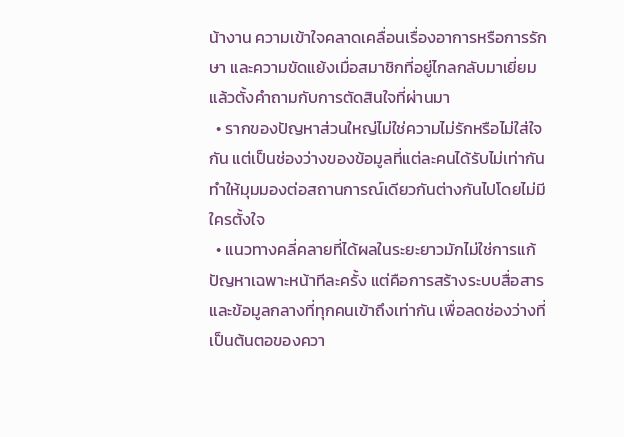น้างาน ความเข้าใจคลาดเคลื่อนเรื่องอาการหรือการรักษา และความขัดแย้งเมื่อสมาชิกที่อยู่ไกลกลับมาเยี่ยมแล้วตั้งคำถามกับการตัดสินใจที่ผ่านมา
  • รากของปัญหาส่วนใหญ่ไม่ใช่ความไม่รักหรือไม่ใส่ใจกัน แต่เป็นช่องว่างของข้อมูลที่แต่ละคนได้รับไม่เท่ากัน ทำให้มุมมองต่อสถานการณ์เดียวกันต่างกันไปโดยไม่มีใครตั้งใจ
  • แนวทางคลี่คลายที่ได้ผลในระยะยาวมักไม่ใช่การแก้ปัญหาเฉพาะหน้าทีละครั้ง แต่คือการสร้างระบบสื่อสารและข้อมูลกลางที่ทุกคนเข้าถึงเท่ากัน เพื่อลดช่องว่างที่เป็นต้นตอของควา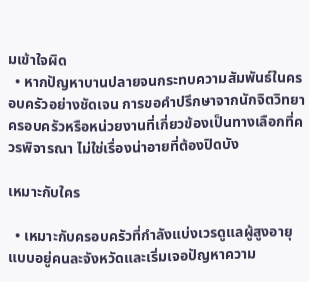มเข้าใจผิด
  • หากปัญหาบานปลายจนกระทบความสัมพันธ์ในครอบครัวอย่างชัดเจน การขอคำปรึกษาจากนักจิตวิทยาครอบครัวหรือหน่วยงานที่เกี่ยวข้องเป็นทางเลือกที่ควรพิจารณา ไม่ใช่เรื่องน่าอายที่ต้องปิดบัง

เหมาะกับใคร

  • เหมาะกับครอบครัวที่กำลังแบ่งเวรดูแลผู้สูงอายุแบบอยู่คนละจังหวัดและเริ่มเจอปัญหาความ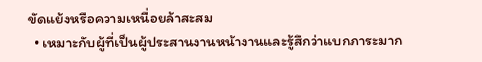ขัดแย้งหรือความเหนื่อยล้าสะสม
  • เหมาะกับผู้ที่เป็นผู้ประสานงานหน้างานและรู้สึกว่าแบกภาระมาก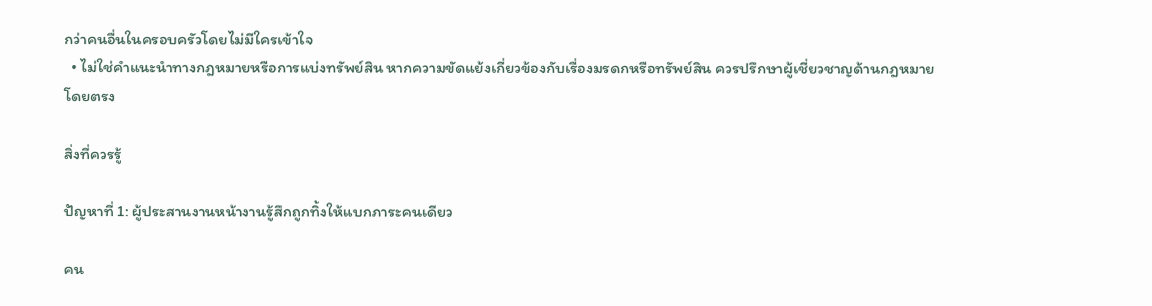กว่าคนอื่นในครอบครัวโดยไม่มีใครเข้าใจ
  • ไม่ใช่คำแนะนำทางกฎหมายหรือการแบ่งทรัพย์สิน หากความขัดแย้งเกี่ยวข้องกับเรื่องมรดกหรือทรัพย์สิน ควรปรึกษาผู้เชี่ยวชาญด้านกฎหมายโดยตรง

สิ่งที่ควรรู้

ปัญหาที่ 1: ผู้ประสานงานหน้างานรู้สึกถูกทิ้งให้แบกภาระคนเดียว

คน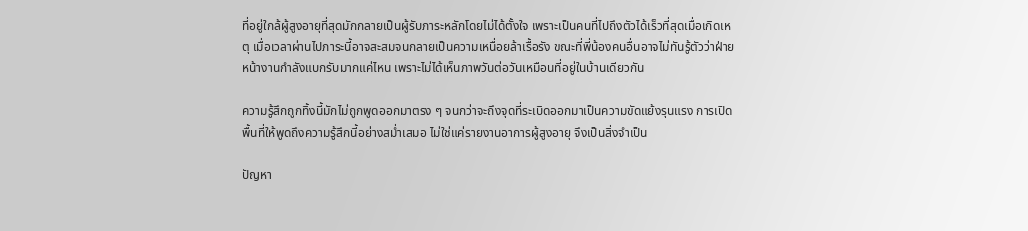ที่อยู่ใกล้ผู้สูงอายุที่สุดมักกลายเป็นผู้รับภาระหลักโดยไม่ได้ตั้งใจ เพราะเป็นคนที่ไปถึงตัวได้เร็วที่สุดเมื่อเกิดเหตุ เมื่อเวลาผ่านไปภาระนี้อาจสะสมจนกลายเป็นความเหนื่อยล้าเรื้อรัง ขณะที่พี่น้องคนอื่นอาจไม่ทันรู้ตัวว่าฝ่ายหน้างานกำลังแบกรับมากแค่ไหน เพราะไม่ได้เห็นภาพวันต่อวันเหมือนที่อยู่ในบ้านเดียวกัน

ความรู้สึกถูกทิ้งนี้มักไม่ถูกพูดออกมาตรง ๆ จนกว่าจะถึงจุดที่ระเบิดออกมาเป็นความขัดแย้งรุนแรง การเปิดพื้นที่ให้พูดถึงความรู้สึกนี้อย่างสม่ำเสมอ ไม่ใช่แค่รายงานอาการผู้สูงอายุ จึงเป็นสิ่งจำเป็น

ปัญหา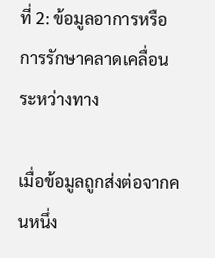ที่ 2: ข้อมูลอาการหรือการรักษาคลาดเคลื่อนระหว่างทาง

เมื่อข้อมูลถูกส่งต่อจากคนหนึ่ง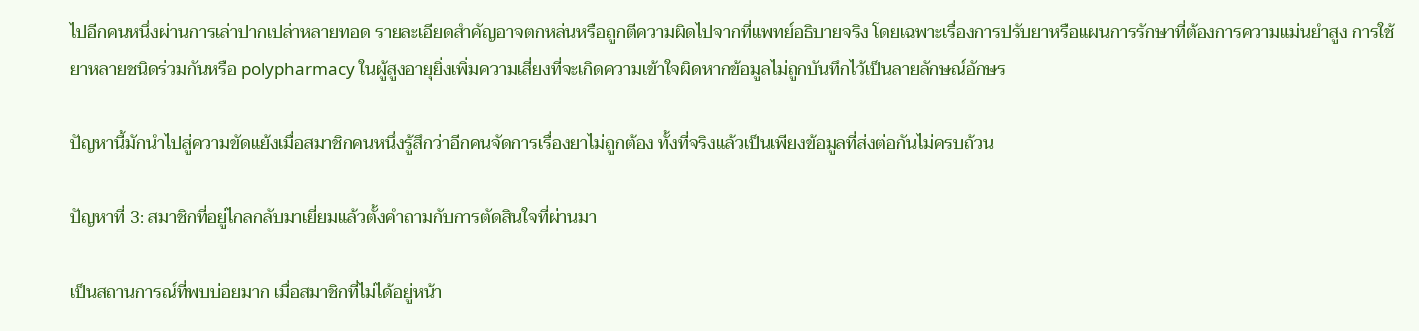ไปอีกคนหนึ่งผ่านการเล่าปากเปล่าหลายทอด รายละเอียดสำคัญอาจตกหล่นหรือถูกตีความผิดไปจากที่แพทย์อธิบายจริง โดยเฉพาะเรื่องการปรับยาหรือแผนการรักษาที่ต้องการความแม่นยำสูง การใช้ยาหลายชนิดร่วมกันหรือ polypharmacy ในผู้สูงอายุยิ่งเพิ่มความเสี่ยงที่จะเกิดความเข้าใจผิดหากข้อมูลไม่ถูกบันทึกไว้เป็นลายลักษณ์อักษร

ปัญหานี้มักนำไปสู่ความขัดแย้งเมื่อสมาชิกคนหนึ่งรู้สึกว่าอีกคนจัดการเรื่องยาไม่ถูกต้อง ทั้งที่จริงแล้วเป็นเพียงข้อมูลที่ส่งต่อกันไม่ครบถ้วน

ปัญหาที่ 3: สมาชิกที่อยู่ไกลกลับมาเยี่ยมแล้วตั้งคำถามกับการตัดสินใจที่ผ่านมา

เป็นสถานการณ์ที่พบบ่อยมาก เมื่อสมาชิกที่ไม่ได้อยู่หน้า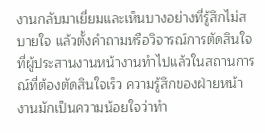งานกลับมาเยี่ยมและเห็นบางอย่างที่รู้สึกไม่สบายใจ แล้วตั้งคำถามหรือวิจารณ์การตัดสินใจที่ผู้ประสานงานหน้างานทำไปแล้วในสถานการณ์ที่ต้องตัดสินใจเร็ว ความรู้สึกของฝ่ายหน้างานมักเป็นความน้อยใจว่าทำ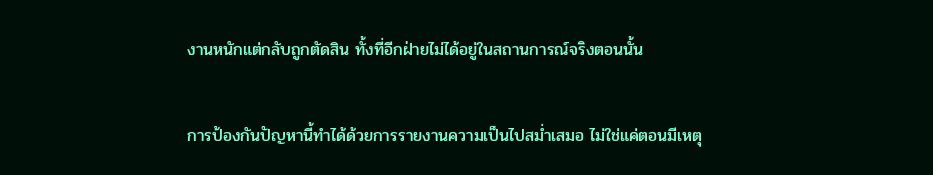งานหนักแต่กลับถูกตัดสิน ทั้งที่อีกฝ่ายไม่ได้อยู่ในสถานการณ์จริงตอนนั้น

การป้องกันปัญหานี้ทำได้ด้วยการรายงานความเป็นไปสม่ำเสมอ ไม่ใช่แค่ตอนมีเหตุ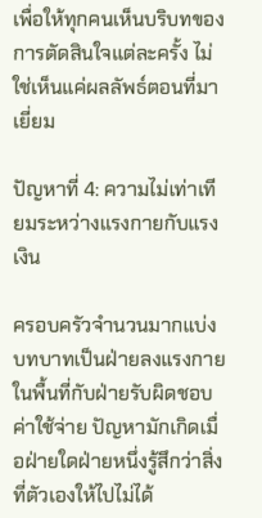เพื่อให้ทุกคนเห็นบริบทของการตัดสินใจแต่ละครั้ง ไม่ใช่เห็นแค่ผลลัพธ์ตอนที่มาเยี่ยม

ปัญหาที่ 4: ความไม่เท่าเทียมระหว่างแรงกายกับแรงเงิน

ครอบครัวจำนวนมากแบ่งบทบาทเป็นฝ่ายลงแรงกายในพื้นที่กับฝ่ายรับผิดชอบค่าใช้จ่าย ปัญหามักเกิดเมื่อฝ่ายใดฝ่ายหนึ่งรู้สึกว่าสิ่งที่ตัวเองให้ไปไม่ได้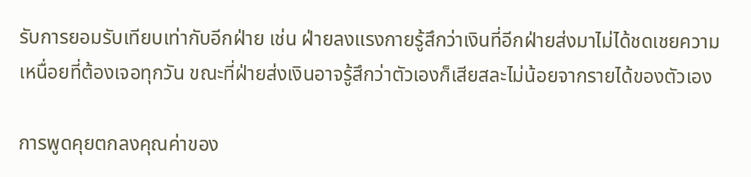รับการยอมรับเทียบเท่ากับอีกฝ่าย เช่น ฝ่ายลงแรงกายรู้สึกว่าเงินที่อีกฝ่ายส่งมาไม่ได้ชดเชยความเหนื่อยที่ต้องเจอทุกวัน ขณะที่ฝ่ายส่งเงินอาจรู้สึกว่าตัวเองก็เสียสละไม่น้อยจากรายได้ของตัวเอง

การพูดคุยตกลงคุณค่าของ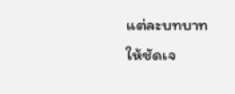แต่ละบทบาทให้ชัดเจ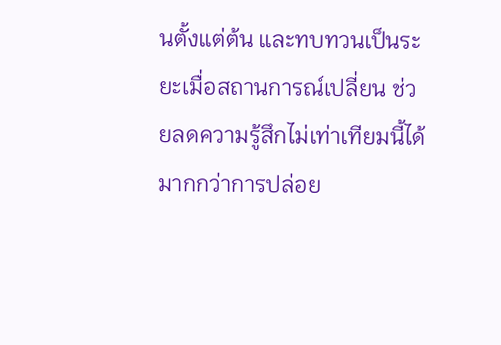นตั้งแต่ต้น และทบทวนเป็นระยะเมื่อสถานการณ์เปลี่ยน ช่วยลดความรู้สึกไม่เท่าเทียมนี้ได้มากกว่าการปล่อย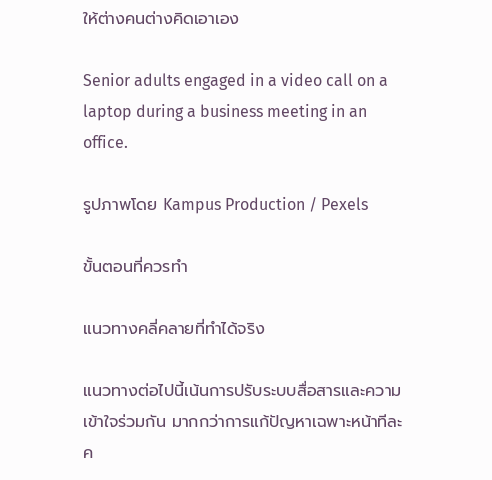ให้ต่างคนต่างคิดเอาเอง

Senior adults engaged in a video call on a laptop during a business meeting in an office.

รูปภาพโดย Kampus Production / Pexels

ขั้นตอนที่ควรทำ

แนวทางคลี่คลายที่ทำได้จริง

แนวทางต่อไปนี้เน้นการปรับระบบสื่อสารและความเข้าใจร่วมกัน มากกว่าการแก้ปัญหาเฉพาะหน้าทีละค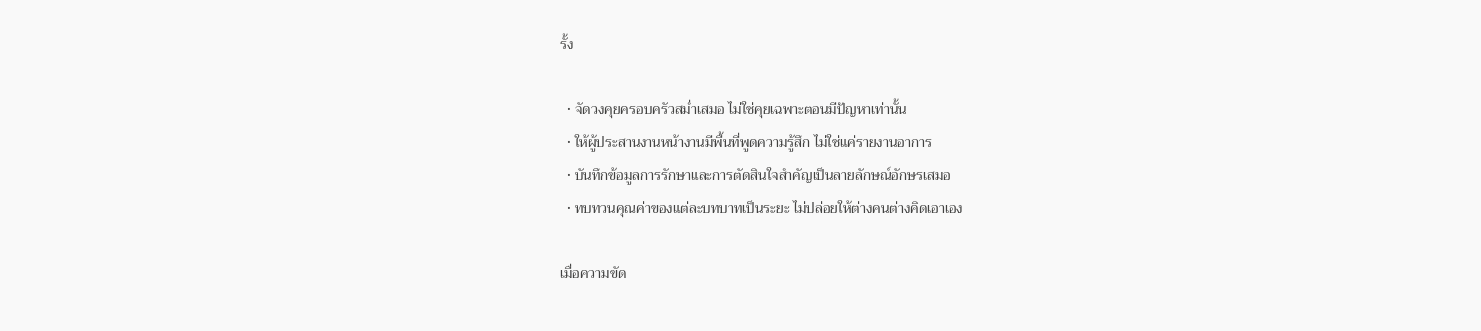รั้ง

  • จัดวงคุยครอบครัวสม่ำเสมอ ไม่ใช่คุยเฉพาะตอนมีปัญหาเท่านั้น
  • ให้ผู้ประสานงานหน้างานมีพื้นที่พูดความรู้สึก ไม่ใช่แค่รายงานอาการ
  • บันทึกข้อมูลการรักษาและการตัดสินใจสำคัญเป็นลายลักษณ์อักษรเสมอ
  • ทบทวนคุณค่าของแต่ละบทบาทเป็นระยะ ไม่ปล่อยให้ต่างคนต่างคิดเอาเอง

เมื่อความขัด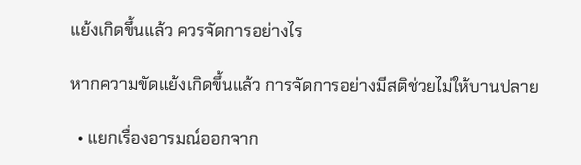แย้งเกิดขึ้นแล้ว ควรจัดการอย่างไร

หากความขัดแย้งเกิดขึ้นแล้ว การจัดการอย่างมีสติช่วยไม่ให้บานปลาย

  • แยกเรื่องอารมณ์ออกจาก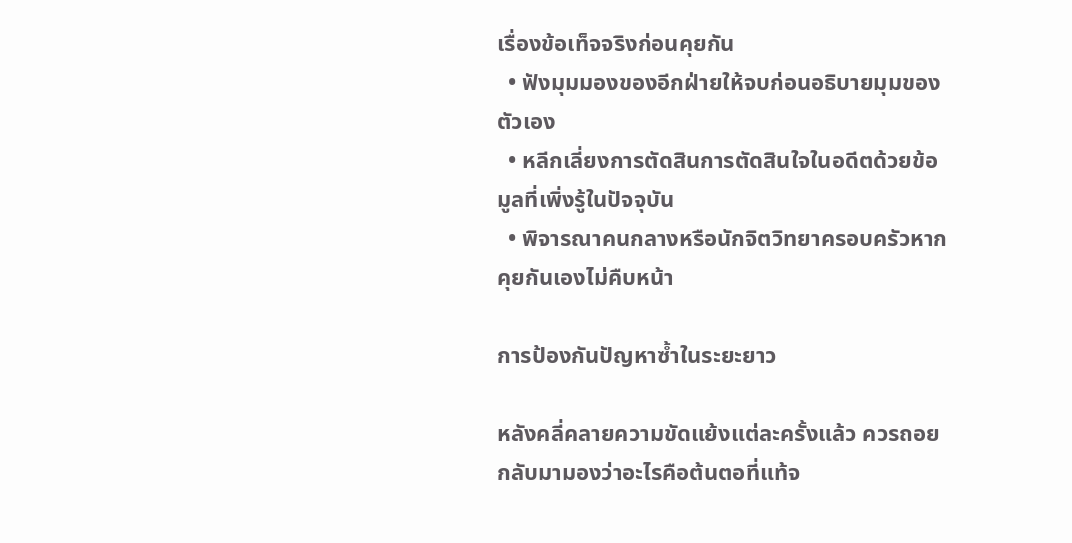เรื่องข้อเท็จจริงก่อนคุยกัน
  • ฟังมุมมองของอีกฝ่ายให้จบก่อนอธิบายมุมของตัวเอง
  • หลีกเลี่ยงการตัดสินการตัดสินใจในอดีตด้วยข้อมูลที่เพิ่งรู้ในปัจจุบัน
  • พิจารณาคนกลางหรือนักจิตวิทยาครอบครัวหากคุยกันเองไม่คืบหน้า

การป้องกันปัญหาซ้ำในระยะยาว

หลังคลี่คลายความขัดแย้งแต่ละครั้งแล้ว ควรถอยกลับมามองว่าอะไรคือต้นตอที่แท้จ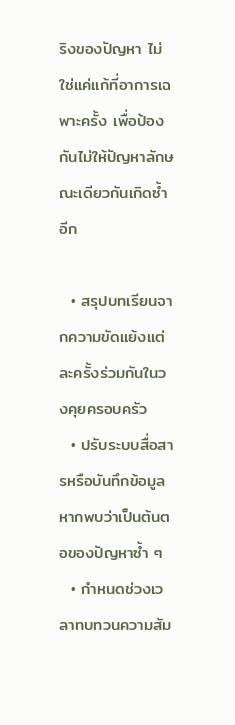ริงของปัญหา ไม่ใช่แค่แก้ที่อาการเฉพาะครั้ง เพื่อป้องกันไม่ให้ปัญหาลักษณะเดียวกันเกิดซ้ำอีก

  • สรุปบทเรียนจากความขัดแย้งแต่ละครั้งร่วมกันในวงคุยครอบครัว
  • ปรับระบบสื่อสารหรือบันทึกข้อมูลหากพบว่าเป็นต้นตอของปัญหาซ้ำ ๆ
  • กำหนดช่วงเวลาทบทวนความสัม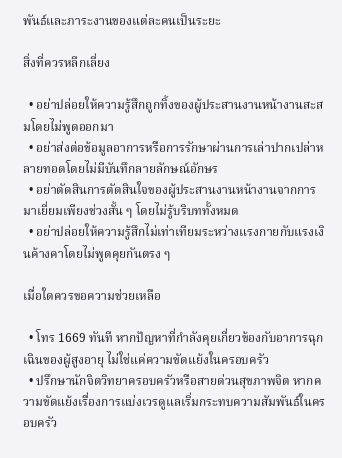พันธ์และภาระงานของแต่ละคนเป็นระยะ

สิ่งที่ควรหลีกเลี่ยง

  • อย่าปล่อยให้ความรู้สึกถูกทิ้งของผู้ประสานงานหน้างานสะสมโดยไม่พูดออกมา
  • อย่าส่งต่อข้อมูลอาการหรือการรักษาผ่านการเล่าปากเปล่าหลายทอดโดยไม่มีบันทึกลายลักษณ์อักษร
  • อย่าตัดสินการตัดสินใจของผู้ประสานงานหน้างานจากการมาเยี่ยมเพียงช่วงสั้น ๆ โดยไม่รู้บริบททั้งหมด
  • อย่าปล่อยให้ความรู้สึกไม่เท่าเทียมระหว่างแรงกายกับแรงเงินค้างคาโดยไม่พูดคุยกันตรง ๆ

เมื่อใดควรขอความช่วยเหลือ

  • โทร 1669 ทันที หากปัญหาที่กำลังคุยเกี่ยวข้องกับอาการฉุกเฉินของผู้สูงอายุ ไม่ใช่แค่ความขัดแย้งในครอบครัว
  • ปรึกษานักจิตวิทยาครอบครัวหรือสายด่วนสุขภาพจิต หากความขัดแย้งเรื่องการแบ่งเวรดูแลเริ่มกระทบความสัมพันธ์ในครอบครัว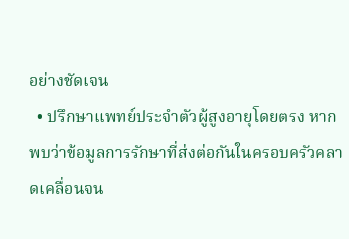อย่างชัดเจน
  • ปรึกษาแพทย์ประจำตัวผู้สูงอายุโดยตรง หากพบว่าข้อมูลการรักษาที่ส่งต่อกันในครอบครัวคลาดเคลื่อนจน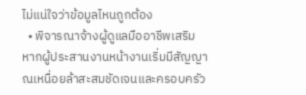ไม่แน่ใจว่าข้อมูลไหนถูกต้อง
  • พิจารณาจ้างผู้ดูแลมืออาชีพเสริม หากผู้ประสานงานหน้างานเริ่มมีสัญญาณเหนื่อยล้าสะสมชัดเจนและครอบครัว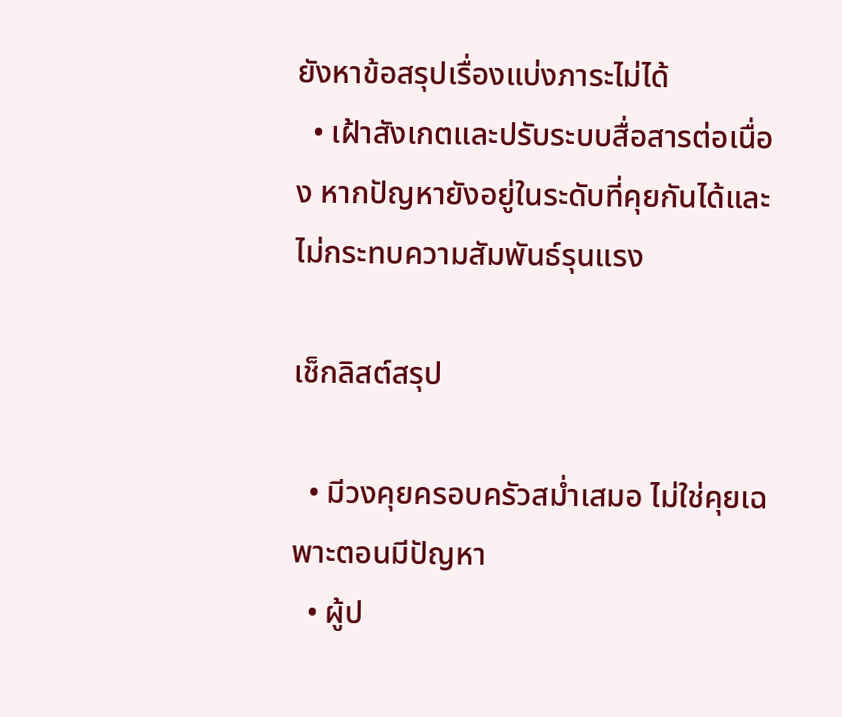ยังหาข้อสรุปเรื่องแบ่งภาระไม่ได้
  • เฝ้าสังเกตและปรับระบบสื่อสารต่อเนื่อง หากปัญหายังอยู่ในระดับที่คุยกันได้และไม่กระทบความสัมพันธ์รุนแรง

เช็กลิสต์สรุป

  • มีวงคุยครอบครัวสม่ำเสมอ ไม่ใช่คุยเฉพาะตอนมีปัญหา
  • ผู้ป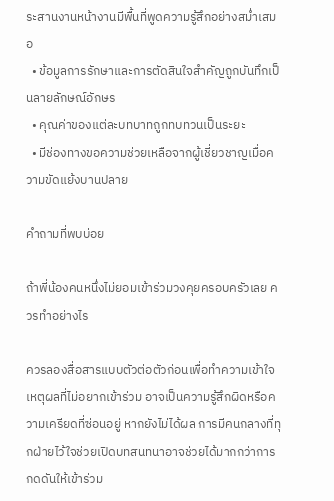ระสานงานหน้างานมีพื้นที่พูดความรู้สึกอย่างสม่ำเสมอ
  • ข้อมูลการรักษาและการตัดสินใจสำคัญถูกบันทึกเป็นลายลักษณ์อักษร
  • คุณค่าของแต่ละบทบาทถูกทบทวนเป็นระยะ
  • มีช่องทางขอความช่วยเหลือจากผู้เชี่ยวชาญเมื่อความขัดแย้งบานปลาย

คำถามที่พบบ่อย

ถ้าพี่น้องคนหนึ่งไม่ยอมเข้าร่วมวงคุยครอบครัวเลย ควรทำอย่างไร

ควรลองสื่อสารแบบตัวต่อตัวก่อนเพื่อทำความเข้าใจเหตุผลที่ไม่อยากเข้าร่วม อาจเป็นความรู้สึกผิดหรือความเครียดที่ซ่อนอยู่ หากยังไม่ได้ผล การมีคนกลางที่ทุกฝ่ายไว้ใจช่วยเปิดบทสนทนาอาจช่วยได้มากกว่าการกดดันให้เข้าร่วม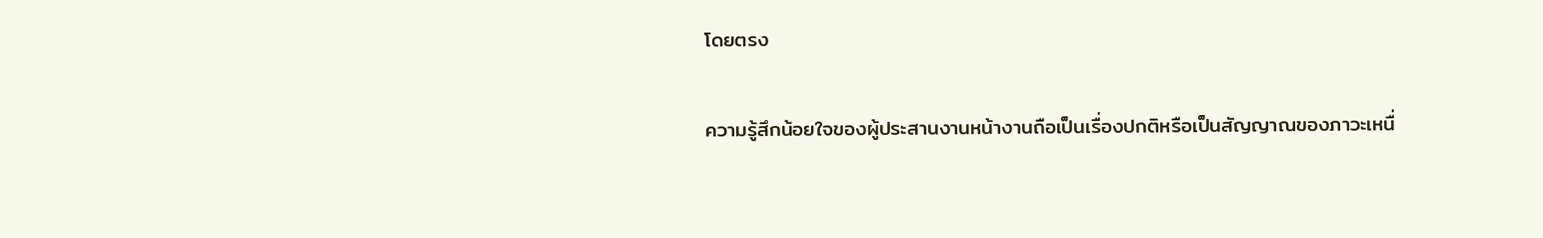โดยตรง

ความรู้สึกน้อยใจของผู้ประสานงานหน้างานถือเป็นเรื่องปกติหรือเป็นสัญญาณของภาวะเหนื่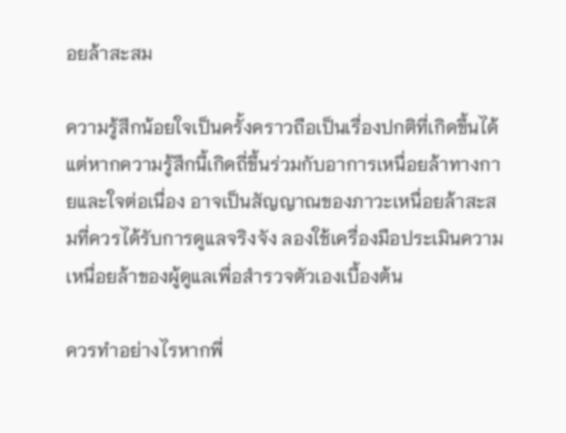อยล้าสะสม

ความรู้สึกน้อยใจเป็นครั้งคราวถือเป็นเรื่องปกติที่เกิดขึ้นได้ แต่หากความรู้สึกนี้เกิดถี่ขึ้นร่วมกับอาการเหนื่อยล้าทางกายและใจต่อเนื่อง อาจเป็นสัญญาณของภาวะเหนื่อยล้าสะสมที่ควรได้รับการดูแลจริงจัง ลองใช้เครื่องมือประเมินความเหนื่อยล้าของผู้ดูแลเพื่อสำรวจตัวเองเบื้องต้น

ควรทำอย่างไรหากพี่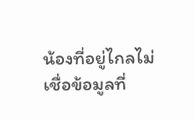น้องที่อยู่ไกลไม่เชื่อข้อมูลที่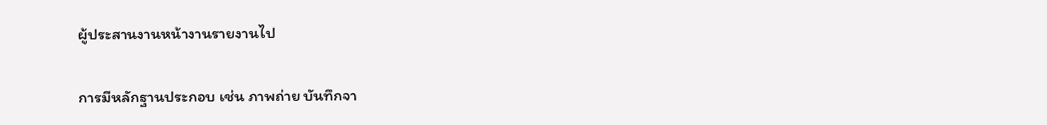ผู้ประสานงานหน้างานรายงานไป

การมีหลักฐานประกอบ เช่น ภาพถ่าย บันทึกจา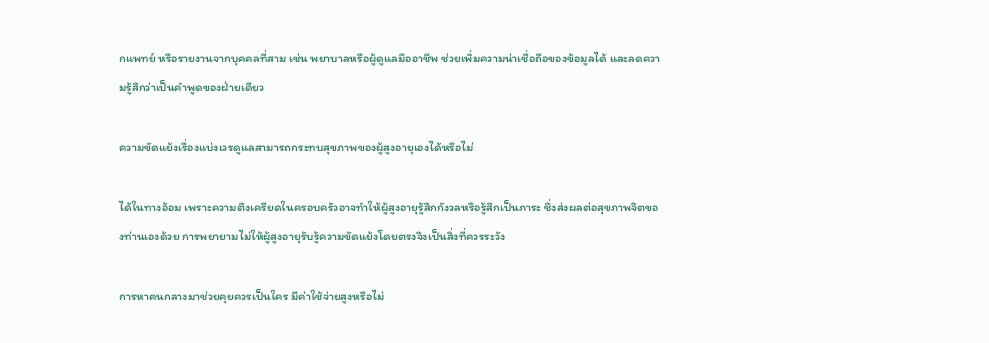กแพทย์ หรือรายงานจากบุคคลที่สาม เช่น พยาบาลหรือผู้ดูแลมืออาชีพ ช่วยเพิ่มความน่าเชื่อถือของข้อมูลได้ และลดความรู้สึกว่าเป็นคำพูดของฝ่ายเดียว

ความขัดแย้งเรื่องแบ่งเวรดูแลสามารถกระทบสุขภาพของผู้สูงอายุเองได้หรือไม่

ได้ในทางอ้อม เพราะความตึงเครียดในครอบครัวอาจทำให้ผู้สูงอายุรู้สึกกังวลหรือรู้สึกเป็นภาระ ซึ่งส่งผลต่อสุขภาพจิตของท่านเองด้วย การพยายามไม่ให้ผู้สูงอายุรับรู้ความขัดแย้งโดยตรงจึงเป็นสิ่งที่ควรระวัง

การหาคนกลางมาช่วยคุยควรเป็นใคร มีค่าใช้จ่ายสูงหรือไม่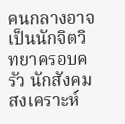คนกลางอาจเป็นนักจิตวิทยาครอบครัว นักสังคมสงเคราะห์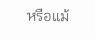หรือแม้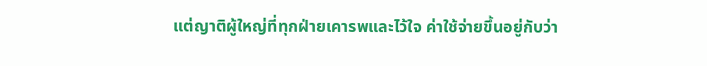แต่ญาติผู้ใหญ่ที่ทุกฝ่ายเคารพและไว้ใจ ค่าใช้จ่ายขึ้นอยู่กับว่า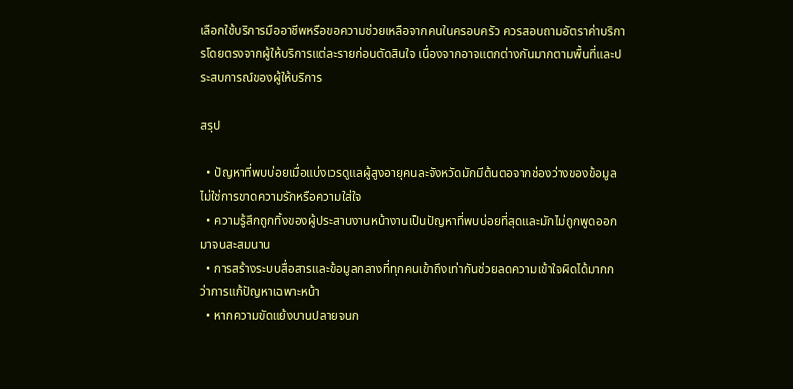เลือกใช้บริการมืออาชีพหรือขอความช่วยเหลือจากคนในครอบครัว ควรสอบถามอัตราค่าบริการโดยตรงจากผู้ให้บริการแต่ละรายก่อนตัดสินใจ เนื่องจากอาจแตกต่างกันมากตามพื้นที่และประสบการณ์ของผู้ให้บริการ

สรุป

  • ปัญหาที่พบบ่อยเมื่อแบ่งเวรดูแลผู้สูงอายุคนละจังหวัดมักมีต้นตอจากช่องว่างของข้อมูล ไม่ใช่การขาดความรักหรือความใส่ใจ
  • ความรู้สึกถูกทิ้งของผู้ประสานงานหน้างานเป็นปัญหาที่พบบ่อยที่สุดและมักไม่ถูกพูดออกมาจนสะสมนาน
  • การสร้างระบบสื่อสารและข้อมูลกลางที่ทุกคนเข้าถึงเท่ากันช่วยลดความเข้าใจผิดได้มากกว่าการแก้ปัญหาเฉพาะหน้า
  • หากความขัดแย้งบานปลายจนก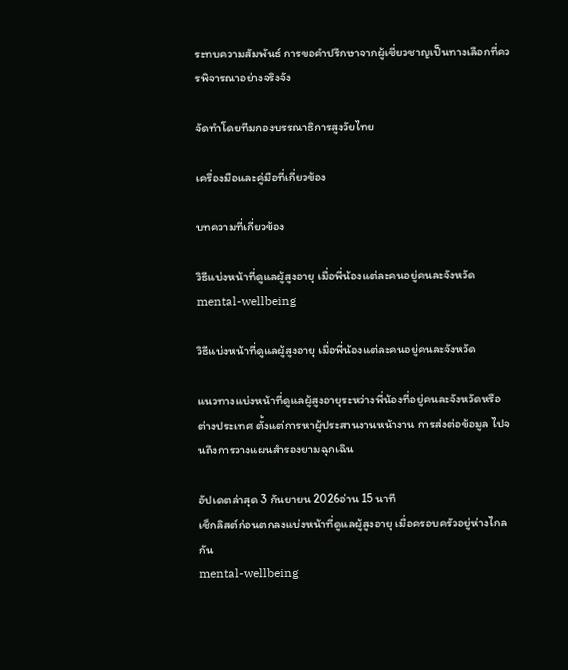ระทบความสัมพันธ์ การขอคำปรึกษาจากผู้เชี่ยวชาญเป็นทางเลือกที่ควรพิจารณาอย่างจริงจัง

จัดทำโดยทีมกองบรรณาธิการสูงวัยไทย

เครื่องมือและคู่มือที่เกี่ยวข้อง

บทความที่เกี่ยวข้อง

วิธีแบ่งหน้าที่ดูแลผู้สูงอายุ เมื่อพี่น้องแต่ละคนอยู่คนละจังหวัด
mental-wellbeing

วิธีแบ่งหน้าที่ดูแลผู้สูงอายุ เมื่อพี่น้องแต่ละคนอยู่คนละจังหวัด

แนวทางแบ่งหน้าที่ดูแลผู้สูงอายุระหว่างพี่น้องที่อยู่คนละจังหวัดหรือต่างประเทศ ตั้งแต่การหาผู้ประสานงานหน้างาน การส่งต่อข้อมูล ไปจนถึงการวางแผนสำรองยามฉุกเฉิน

อัปเดตล่าสุด 3 กันยายน 2026อ่าน 15 นาที
เช็กลิสต์ก่อนตกลงแบ่งหน้าที่ดูแลผู้สูงอายุ เมื่อครอบครัวอยู่ห่างไกลกัน
mental-wellbeing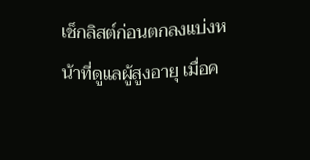เช็กลิสต์ก่อนตกลงแบ่งหน้าที่ดูแลผู้สูงอายุ เมื่อค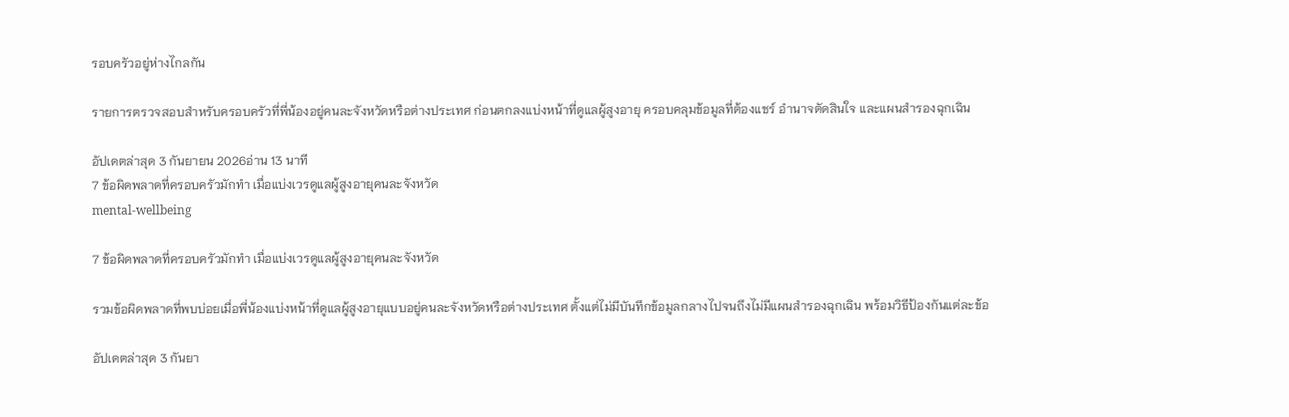รอบครัวอยู่ห่างไกลกัน

รายการตรวจสอบสำหรับครอบครัวที่พี่น้องอยู่คนละจังหวัดหรือต่างประเทศ ก่อนตกลงแบ่งหน้าที่ดูแลผู้สูงอายุ ครอบคลุมข้อมูลที่ต้องแชร์ อำนาจตัดสินใจ และแผนสำรองฉุกเฉิน

อัปเดตล่าสุด 3 กันยายน 2026อ่าน 13 นาที
7 ข้อผิดพลาดที่ครอบครัวมักทำ เมื่อแบ่งเวรดูแลผู้สูงอายุคนละจังหวัด
mental-wellbeing

7 ข้อผิดพลาดที่ครอบครัวมักทำ เมื่อแบ่งเวรดูแลผู้สูงอายุคนละจังหวัด

รวมข้อผิดพลาดที่พบบ่อยเมื่อพี่น้องแบ่งหน้าที่ดูแลผู้สูงอายุแบบอยู่คนละจังหวัดหรือต่างประเทศ ตั้งแต่ไม่มีบันทึกข้อมูลกลางไปจนถึงไม่มีแผนสำรองฉุกเฉิน พร้อมวิธีป้องกันแต่ละข้อ

อัปเดตล่าสุด 3 กันยา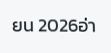ยน 2026อ่า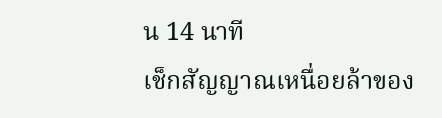น 14 นาที
เช็กสัญญาณเหนื่อยล้าของ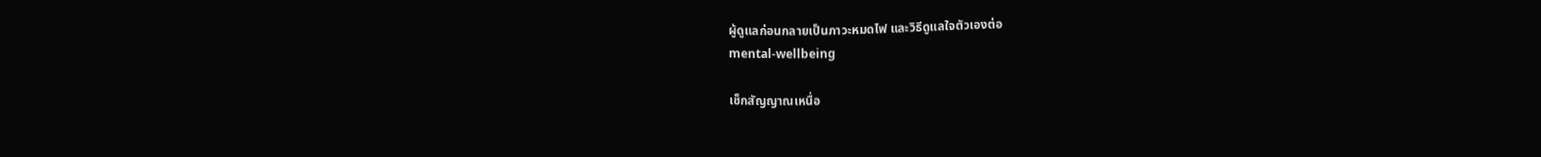ผู้ดูแลก่อนกลายเป็นภาวะหมดไฟ และวิธีดูแลใจตัวเองต่อ
mental-wellbeing

เช็กสัญญาณเหนื่อ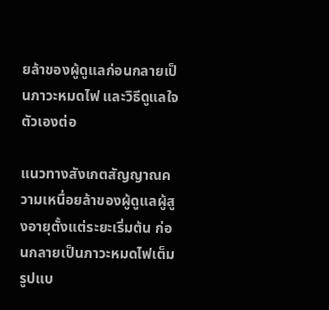ยล้าของผู้ดูแลก่อนกลายเป็นภาวะหมดไฟ และวิธีดูแลใจตัวเองต่อ

แนวทางสังเกตสัญญาณความเหนื่อยล้าของผู้ดูแลผู้สูงอายุตั้งแต่ระยะเริ่มต้น ก่อนกลายเป็นภาวะหมดไฟเต็มรูปแบ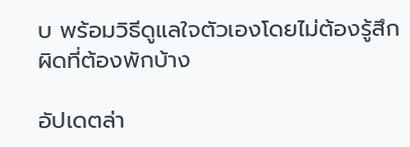บ พร้อมวิธีดูแลใจตัวเองโดยไม่ต้องรู้สึกผิดที่ต้องพักบ้าง

อัปเดตล่า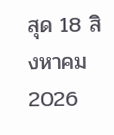สุด 18 สิงหาคม 2026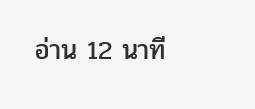อ่าน 12 นาที